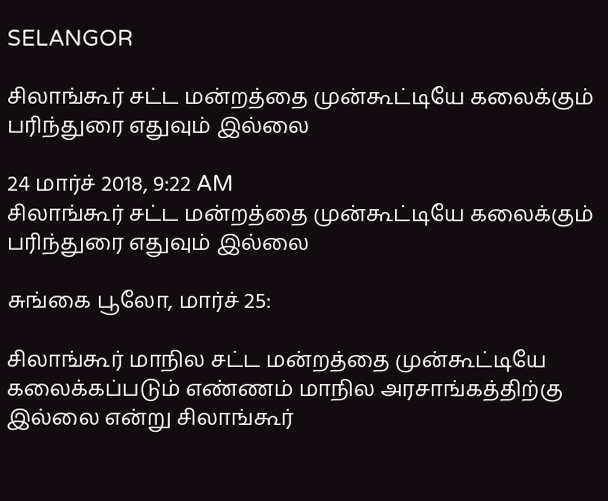SELANGOR

சிலாங்கூர் சட்ட மன்றத்தை முன்கூட்டியே கலைக்கும் பரிந்துரை எதுவும் இல்லை

24 மார்ச் 2018, 9:22 AM
சிலாங்கூர் சட்ட மன்றத்தை முன்கூட்டியே கலைக்கும் பரிந்துரை எதுவும் இல்லை

சுங்கை பூலோ, மார்ச் 25:

சிலாங்கூர் மாநில சட்ட மன்றத்தை முன்கூட்டியே கலைக்கப்படும் எண்ணம் மாநில அரசாங்கத்திற்கு இல்லை என்று சிலாங்கூர்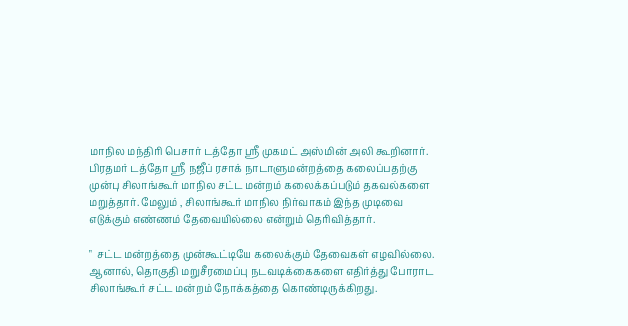மாநில மந்திரி பெசார் டத்தோ ஸ்ரீ முகமட் அஸ்மின் அலி கூறினார். பிரதமர் டத்தோ ஸ்ரீ நஜீப் ரசாக் நாடாளுமன்றத்தை கலைப்பதற்கு முன்பு சிலாங்கூர் மாநில சட்ட மன்றம் கலைக்கப்படும் தகவல்களை மறுத்தார். மேலும் , சிலாங்கூர் மாநில நிர்வாகம் இந்த முடிவை எடுக்கும் எண்ணம் தேவையில்லை என்றும் தெரிவித்தார்.

"  சட்ட மன்றத்தை முன்கூட்டியே கலைக்கும் தேவைகள் எழவில்லை. ஆனால், தொகுதி மறுசீரமைப்பு நடவடிக்கைகளை எதிர்த்து போராட சிலாங்கூர் சட்ட மன்றம் நோக்கத்தை கொண்டிருக்கிறது.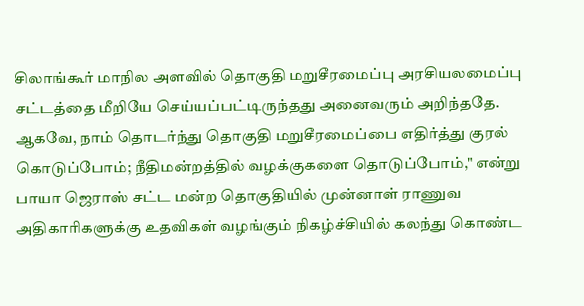சிலாங்கூர் மாநில அளவில் தொகுதி மறுசீரமைப்பு அரசியலமைப்பு சட்டத்தை மீறியே செய்யப்பட்டிருந்தது அனைவரும் அறிந்ததே. ஆகவே, நாம் தொடர்ந்து தொகுதி மறுசீரமைப்பை எதிர்த்து குரல் கொடுப்போம்; நீதிமன்றத்தில் வழக்குகளை தொடுப்போம்," என்று பாயா ஜெராஸ் சட்ட மன்ற தொகுதியில் முன்னாள் ராணுவ அதிகாரிகளுக்கு உதவிகள் வழங்கும் நிகழ்ச்சியில் கலந்து கொண்ட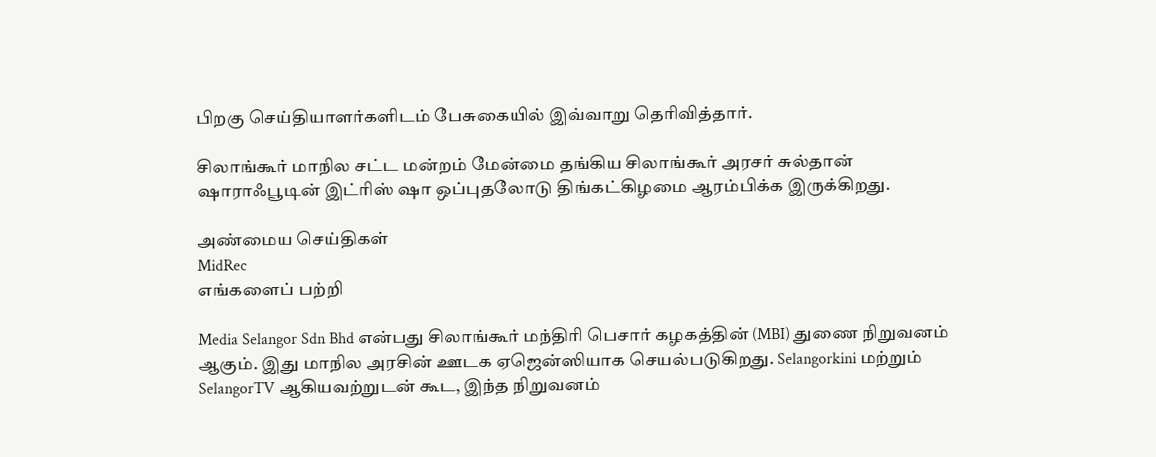பிறகு செய்தியாளர்களிடம் பேசுகையில் இவ்வாறு தெரிவித்தார்.

சிலாங்கூர் மாநில சட்ட மன்றம் மேன்மை தங்கிய சிலாங்கூர் அரசர் சுல்தான் ஷாராஃபூடின் இட்ரிஸ் ஷா ஒப்புதலோடு திங்கட்கிழமை ஆரம்பிக்க இருக்கிறது.

அண்மைய செய்திகள்
MidRec
எங்களைப் பற்றி

Media Selangor Sdn Bhd என்பது சிலாங்கூர் மந்திரி பெசார் கழகத்தின் (MBI) துணை நிறுவனம் ஆகும். இது மாநில அரசின் ஊடக ஏஜென்ஸியாக செயல்படுகிறது. Selangorkini மற்றும் SelangorTV ஆகியவற்றுடன் கூட, இந்த நிறுவனம்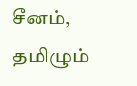சீனம், தமிழும்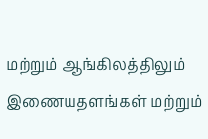மற்றும் ஆங்கிலத்திலும் இணையதளங்கள் மற்றும்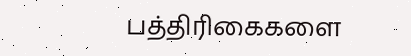பத்திரிகைகளை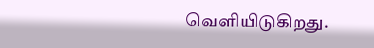வெளியிடுகிறது.